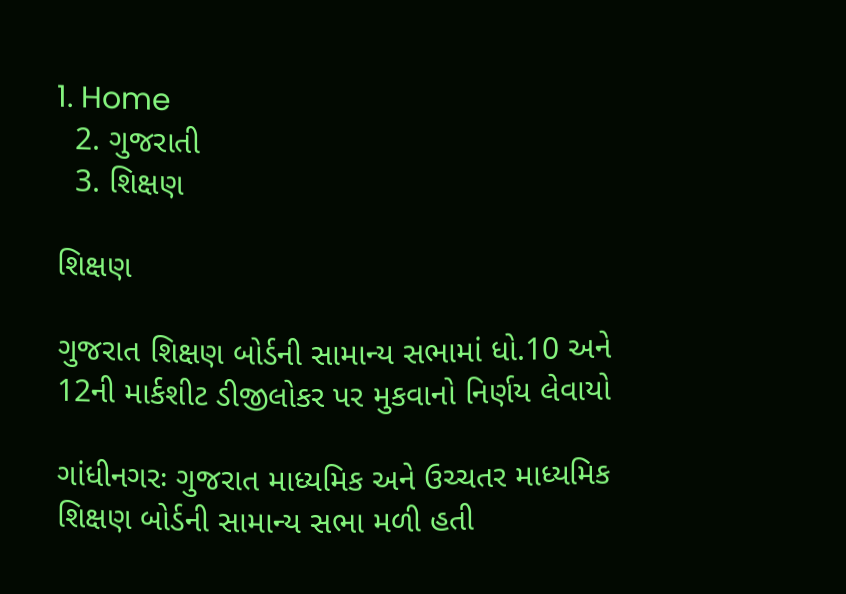1. Home
  2. ગુજરાતી
  3. શિક્ષણ

શિક્ષણ

ગુજરાત શિક્ષણ બોર્ડની સામાન્ય સભામાં ધો.10 અને 12ની માર્કશીટ ડીજીલોકર પર મુકવાનો નિર્ણય લેવાયો

ગાંધીનગરઃ ગુજરાત માધ્યમિક અને ઉચ્ચતર માધ્યમિક શિક્ષણ બોર્ડની સામાન્ય સભા મળી હતી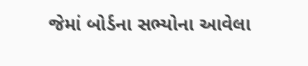જેમાં બોર્ડના સભ્યોના આવેલા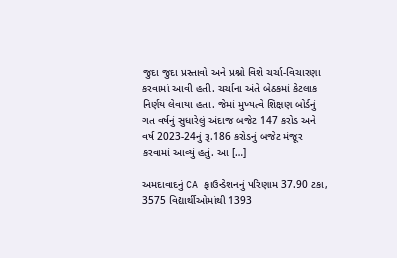જુદા જુદા પ્રસ્તાવો અને પ્રશ્નો વિશે ચર્ચા-વિચારણા કરવામાં આવી હતી. ચર્ચાના અંતે બેઠકમાં કેટલાક નિર્ણય લેવાયા હતા. જેમાં મુખ્યત્વે શિક્ષણ બોર્ડનું ગત વર્ષનું સુધારેલું અંદાજ બજેટ 147 કરોડ અને વર્ષ 2023-24નું રૂ.186 કરોડનું બજેટ મંજૂર કરવામાં આવ્યું હતું. આ […]

અમદાવાદનું CA ફાઉન્ડેશનનું પરિણામ 37.90 ટકા, 3575 વિદ્યાર્થીઓમાંથી 1393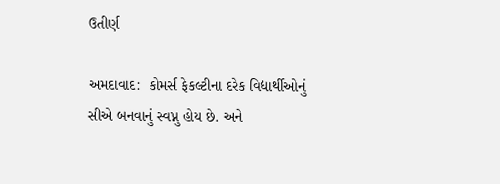ઉતીર્ણ

અમદાવાદ:  કોમર્સ ફેકલ્ટીના દરેક વિદ્યાર્થીઓનું સીએ બનવાનું સ્વપ્નુ હોય છે. અને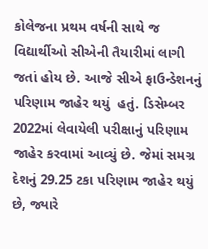કોલેજના પ્રથમ વર્ષની સાથે જ વિદ્યાર્થીઓ સીએની તૈયારીમાં લાગી જતાં હોય છે. આજે સીએ ફાઉન્ડેશનનું પરિણામ જાહેર થયું  હતું. ડિસેમ્બર 2022માં લેવાયેલી પરીક્ષાનું પરિણામ જાહેર કરવામાં આવ્યું છે. જેમાં સમગ્ર દેશનું 29.25 ટકા પરિણામ જાહેર થયું છે, જ્યારે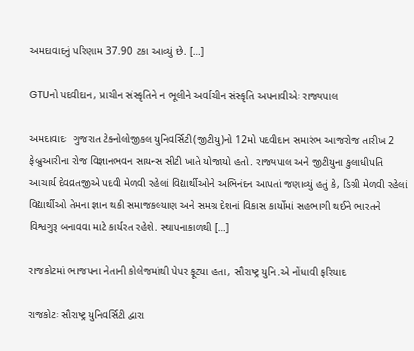અમદાવાદનું પરિણામ 37.90 ટકા આવ્યું છે. […]

GTUનો પદવીદાન, પ્રાચીન સંસ્કૃતિને ન ભૂલીને અર્વાચીન સંસ્કૃતિ અપનાવીએઃ રાજ્યપાલ

અમદાવાદઃ  ગુજરાત ટેક્નોલોજીકલ યુનિવર્સિટી(જીટીયુ)નો 12મો પદવીદાન સમારંભ આજરોજ તારીખ 2 ફેબ્રુઆરીના રોજ વિજ્ઞાનભવન સાયન્સ સીટી ખાતે યોજાયો હતો. રાજ્યપાલ અને જીટીયુના કુલાધીપતિ આચાર્ય દેવવ્રતજીએ પદવી મેળવી રહેલાં વિદ્યાર્થીઓને અભિનંદન આપતાં જણાવ્યું હતું કે, ડિગ્રી મેળવી રહેલાં વિદ્યાર્થીઓ તેમના જ્ઞાન થકી સમાજકલ્યાણ અને સમગ્ર દેશનાં વિકાસ કાર્યોમાં સહભાગી થઈને ભારતને વિશ્વગુરૂ બનાવવા માટે કાર્યરત રહેશે. સ્થાપનાકાળથી […]

રાજકોટમાં ભાજપના નેતાની કોલેજમાંથી પેપર ફૂટ્યા હતા, સૌરાષ્ટ્ર યુનિ.એ નોંધાવી ફરિયાદ

રાજકોટઃ સૌરાષ્ટ્ર યુનિવર્સિટી દ્વારા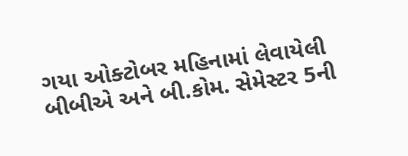ગયા ઓક્ટોબર મહિનામાં લેવાયેલી બીબીએ અને બી.કોમ. સેમેસ્ટર 5ની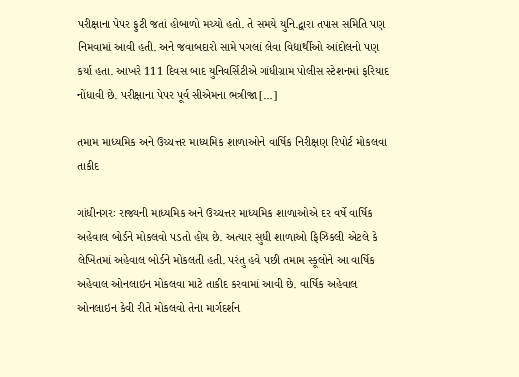પરીક્ષાના પેપર ફુટી જતાં હોબાળો મચ્યો હતો. તે સમયે યુનિ.દ્વારા તપાસ સમિતિ પણ નિમવામાં આવી હતી. અને જવાબદારો સામે પગલાં લેવા વિદ્યાર્થીઓ આંદોલનો પણ કર્યા હતા. આખરે 111 દિવસ બાદ યુનિવર્સિટીએ ગાંધીગ્રામ પોલીસ સ્ટેશનમાં ફરિયાદ નોંધાવી છે. પરીક્ષાના પેપર પૂર્વ સીએમના ભત્રીજા […]

તમામ માધ્યમિક અને ઉચ્ચત્તર માધ્યમિક શાળાઓને વાર્ષિક નિરીક્ષણ રિપોર્ટ મોકલવા તાકીદ

ગાંધીનગરઃ રાજ્યની માધ્યમિક અને ઉચ્ચત્તર માધ્યમિક શાળાઓએ દર વર્ષે વાર્ષિક અહેવાલ બોર્ડને મોકલવો પડતો હોય છે. અત્યાર સુધી શાળાઓ ફિઝિકલી એટલે કે લેખિતમાં અહેવાલ બોર્ડને મોકલતી હતી. પરંતુ હવે પછી તમામ સ્કૂલોને આ વાર્ષિક અહેવાલ ઓનલાઇન મોકલવા માટે તાકીદ કરવામાં આવી છે. વાર્ષિક અહેવાલ ઓનલાઇન કેવી રીતે મોકલવો તેના માર્ગદર્શન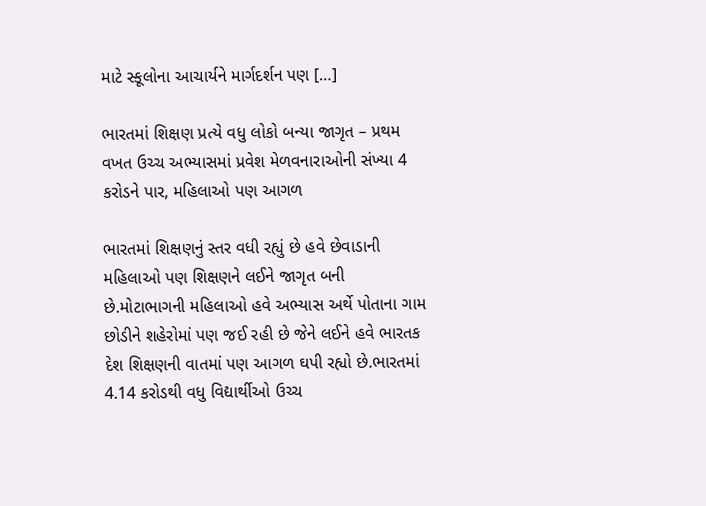માટે સ્કૂલોના આચાર્યને માર્ગદર્શન પણ […]

ભારતમાં શિક્ષણ પ્રત્યે વધુ લોકો બન્યા જાગૃત – પ્રથમ વખત ઉચ્ચ અભ્યાસમાં પ્રવેશ મેળવનારાઓની સંખ્યા 4 કરોડને પાર, મહિલાઓ પણ આગળ

ભારતમાં શિક્ષણનું સ્તર વધી રહ્યું છે હવે છેવાડાની મહિલાઓ પણ શિક્ષણને લઈને જાગૃત બની છે.મોટાભાગની મહિલાઓ હવે અભ્યાસ અર્થે પોતાના ગામ છોડીને શહેરોમાં પણ જઈ રહી છે જેને લઈને હવે ભારતક દેશ શિક્ષણની વાતમાં પણ આગળ ઘપી રહ્યો છે.ભારતમાં  4.14 કરોડથી વધુ વિદ્યાર્થીઓ ઉચ્ચ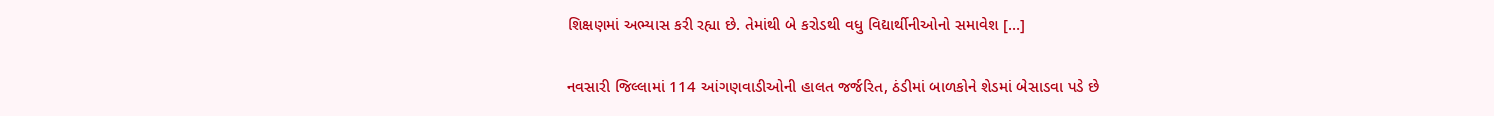શિક્ષણમાં અભ્યાસ કરી રહ્યા છે. તેમાંથી બે કરોડથી વધુ વિદ્યાર્થીનીઓનો સમાવેશ […]

નવસારી જિલ્લામાં 114 આંગણવાડીઓની હાલત જર્જરિત, ઠંડીમાં બાળકોને શેડમાં બેસાડવા પડે છે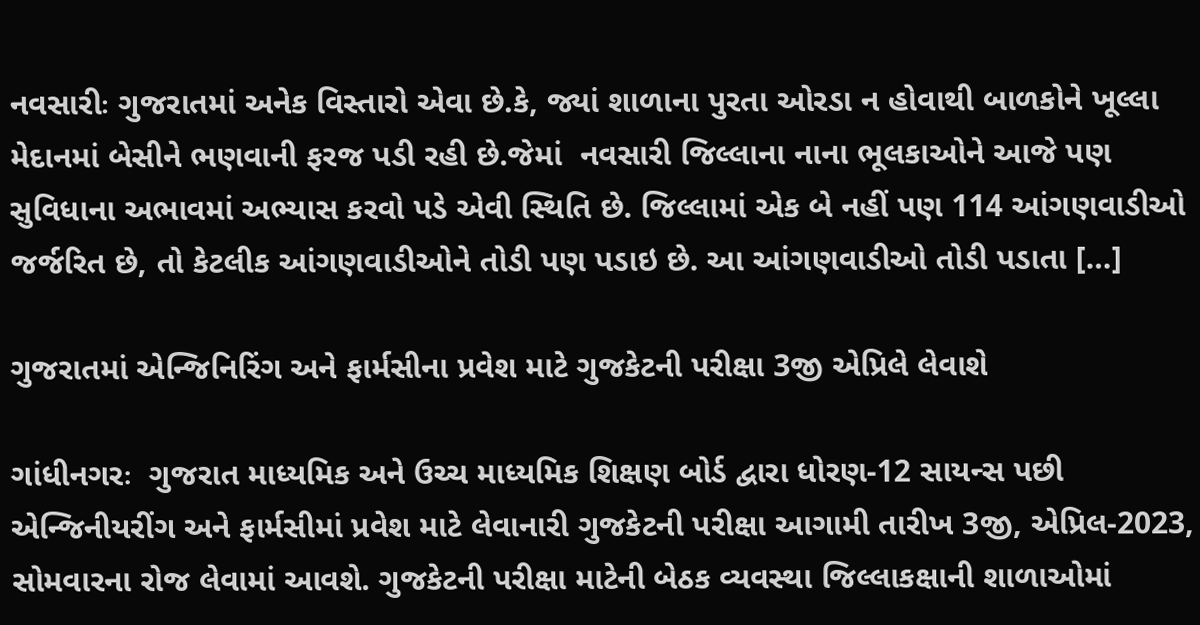નવસારીઃ ગુજરાતમાં અનેક વિસ્તારો એવા છે.કે, જ્યાં શાળાના પુરતા ઓરડા ન હોવાથી બાળકોને ખૂલ્લા મેદાનમાં બેસીને ભણવાની ફરજ પડી રહી છે.જેમાં  નવસારી જિલ્લાના નાના ભૂલકાઓને આજે પણ સુવિધાના અભાવમાં અભ્યાસ કરવો પડે એવી સ્થિતિ છે. જિલ્લામાં એક બે નહીં પણ 114 આંગણવાડીઓ જર્જરિત છે, તો કેટલીક આંગણવાડીઓને તોડી પણ પડાઇ છે. આ આંગણવાડીઓ તોડી પડાતા […]

ગુજરાતમાં એન્જિનિરિંગ અને ફાર્મસીના પ્રવેશ માટે ગુજકેટની પરીક્ષા 3જી એપ્રિલે લેવાશે

ગાંધીનગરઃ  ગુજરાત માધ્યમિક અને ઉચ્ચ માધ્યમિક શિક્ષણ બોર્ડ દ્વારા ધોરણ-12 સાયન્સ પછી એન્જિનીયરીંગ અને ફાર્મસીમાં પ્રવેશ માટે લેવાનારી ગુજકેટની પરીક્ષા આગામી તારીખ 3જી, એપ્રિલ-2023, સોમવારના રોજ લેવામાં આવશે. ગુજકેટની પરીક્ષા માટેની બેઠક વ્યવસ્થા જિલ્લાકક્ષાની શાળાઓમાં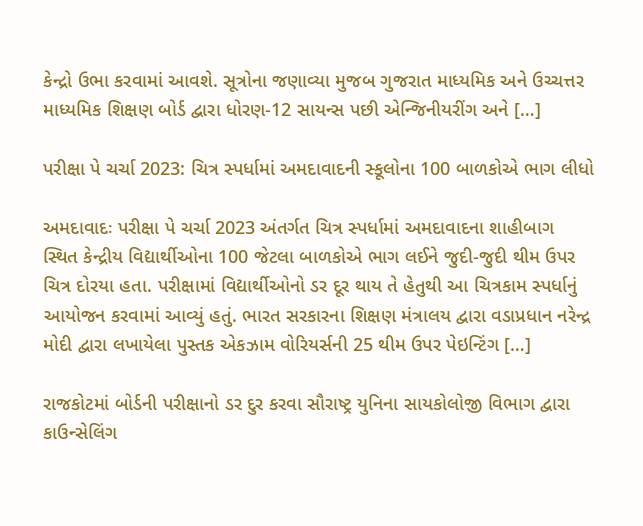કેન્દ્રો ઉભા કરવામાં આવશે. સૂત્રોના જણાવ્યા મુજબ ગુજરાત માધ્યમિક અને ઉચ્ચત્તર માધ્યમિક શિક્ષણ બોર્ડ દ્વારા ધોરણ-12 સાયન્સ પછી એન્જિનીયરીંગ અને […]

પરીક્ષા પે ચર્ચા 2023: ચિત્ર સ્પર્ધામાં અમદાવાદની સ્કૂલોના 100 બાળકોએ ભાગ લીધો

અમદાવાદઃ પરીક્ષા પે ચર્ચા 2023 અંતર્ગત ચિત્ર સ્પર્ધામાં અમદાવાદના શાહીબાગ સ્થિત કેન્દ્રીય વિદ્યાર્થીઓના 100 જેટલા બાળકોએ ભાગ લઈને જુદી-જુદી થીમ ઉપર ચિત્ર દોરયા હતા. પરીક્ષામાં વિદ્યાર્થીઓનો ડર દૂર થાય તે હેતુથી આ ચિત્રકામ સ્પર્ધાનું આયોજન કરવામાં આવ્યું હતું. ભારત સરકારના શિક્ષણ મંત્રાલય દ્વારા વડાપ્રધાન નરેન્દ્ર મોદી દ્વારા લખાયેલા પુસ્તક એકઝામ વોરિયર્સની 25 થીમ ઉપર પેઇન્ટિંગ […]

રાજકોટમાં બોર્ડની પરીક્ષાનો ડર દુર કરવા સૌરાષ્ટ્ર યુનિના સાયકોલોજી વિભાગ દ્વારા કાઉન્સેલિંગ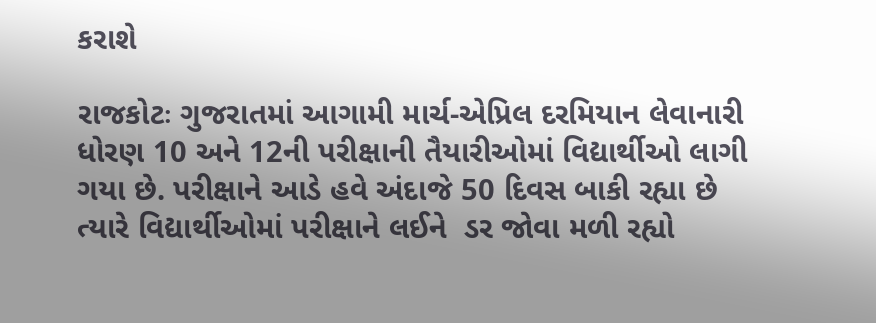કરાશે

રાજકોટઃ ગુજરાતમાં આગામી માર્ચ-એપ્રિલ દરમિયાન લેવાનારી ધોરણ 10 અને 12ની પરીક્ષાની તૈયારીઓમાં વિદ્યાર્થીઓ લાગી ગયા છે. પરીક્ષાને આડે હવે અંદાજે 50 દિવસ બાકી રહ્યા છે ત્યારે વિદ્યાર્થીઓમાં પરીક્ષાને લઈને  ડર જોવા મળી રહ્યો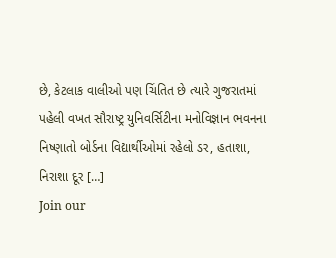છે, કેટલાક વાલીઓ પણ ચિંતિત છે ત્યારે ગુજરાતમાં પહેલી વખત સૌરાષ્ટ્ર યુનિવર્સિટીના મનોવિજ્ઞાન ભવનના નિષ્ણાતો બોર્ડના વિદ્યાર્થીઓમાં રહેલો ડર, હતાશા, નિરાશા દૂર […]
Join our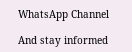WhatsApp Channel

And stay informed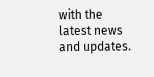with the latest news and updates.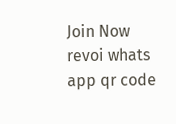Join Now
revoi whats app qr code